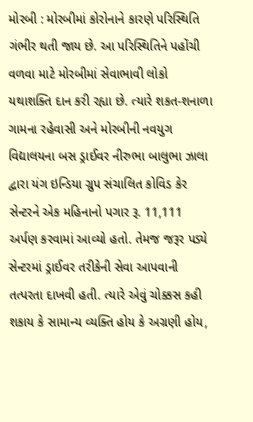મોરબી : મોરબીમાં કોરોનાને કારણે પરિસ્થિતિ ગંભીર થતી જાય છે. આ પરિસ્થિતિને પહોંચી વળવા માટે મોરબીમાં સેવાભાવી લોકો યથાશક્તિ દાન કરી રહ્યા છે. ત્યારે શકત-શનાળા ગામના રહેવાસી અને મોરબીની નવયુગ વિદ્યાલયના બસ ડ્રાઈવર નીરુભા બાલુભા ઝાલા દ્વારા યંગ ઇન્ડિયા ગ્રુપ સંચાલિત કોવિડ કેર સેન્ટરને એક મહિનાનો પગાર રૂ. 11,111 અર્પણ કરવામાં આવ્યો હતો. તેમજ જરૂર પડ્યે સેન્ટરમાં ડ્રાઈવર તરીકેની સેવા આપવાની તત્પરતા દાખવી હતી. ત્યારે એવું ચોક્કસ કહી શકાય કે સામાન્ય વ્યક્તિ હોય કે અગ્રણી હોય,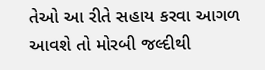તેઓ આ રીતે સહાય કરવા આગળ આવશે તો મોરબી જલ્દીથી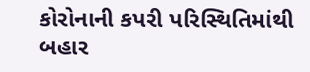કોરોનાની કપરી પરિસ્થિતિમાંથી બહાર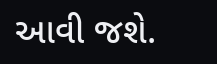આવી જશે.